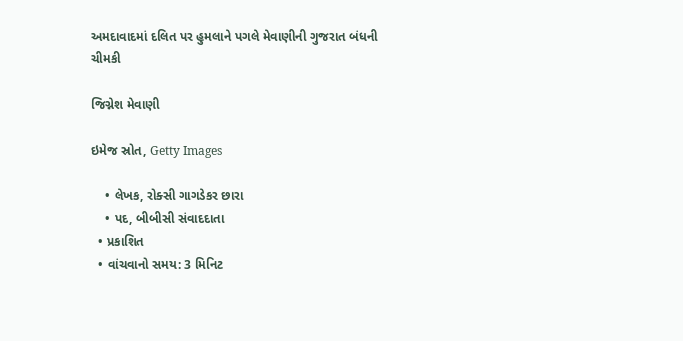અમદાવાદમાં દલિત પર હુમલાને પગલે મેવાણીની ગુજરાત બંધની ચીમકી

જિગ્નેશ મેવાણી

ઇમેજ સ્રોત, Getty Images

    • લેખક, રોક્સી ગાગડેકર છારા
    • પદ, બીબીસી સંવાદદાતા
  • પ્રકાશિત
  • વાંચવાનો સમય: 3 મિનિટ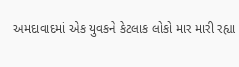અમદાવાદમાં એક યુવકને કેટલાક લોકો માર મારી રહ્યા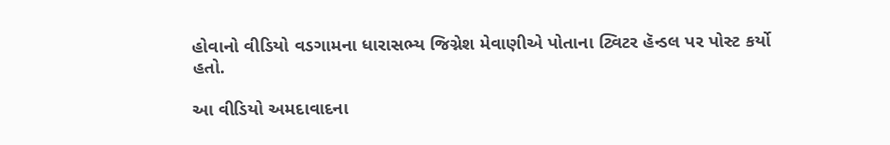હોવાનો વીડિયો વડગામના ધારાસભ્ય જિગ્નેશ મેવાણીએ પોતાના ટ્વિટર હૅન્ડલ પર પોસ્ટ કર્યો હતો.

આ વીડિયો અમદાવાદના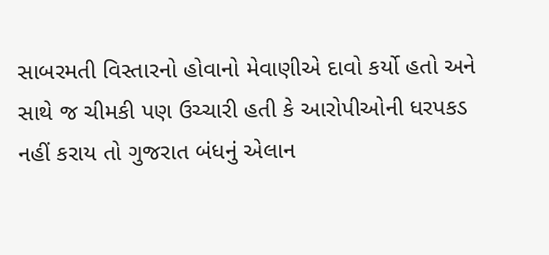સાબરમતી વિસ્તારનો હોવાનો મેવાણીએ દાવો કર્યો હતો અને સાથે જ ચીમકી પણ ઉચ્ચારી હતી કે આરોપીઓની ધરપકડ નહીં કરાય તો ગુજરાત બંધનું એલાન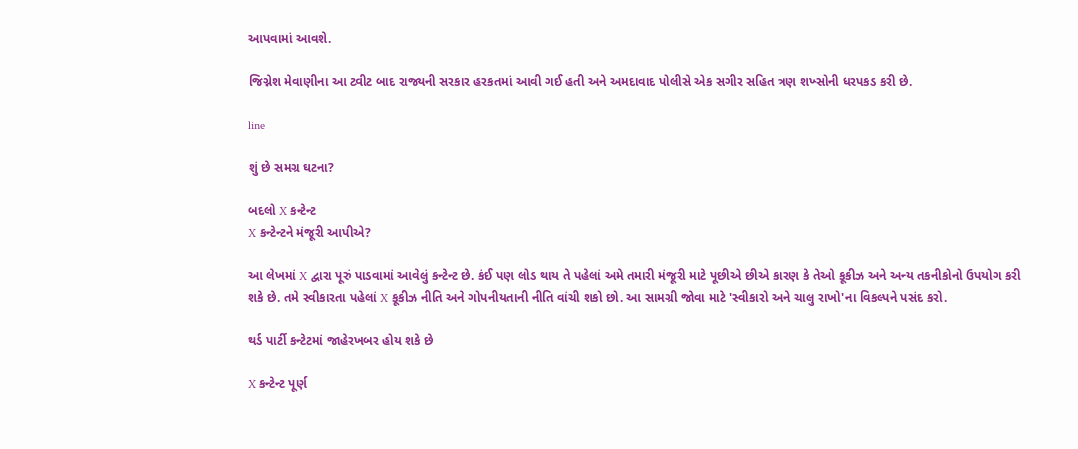આપવામાં આવશે.

જિગ્નેશ મેવાણીના આ ટ્વીટ બાદ રાજ્યની સરકાર હરકતમાં આવી ગઈ હતી અને અમદાવાદ પોલીસે એક સગીર સહિત ત્રણ શખ્સોની ધરપકડ કરી છે.

line

શું છે સમગ્ર ઘટના?

બદલો X કન્ટેન્ટ
X કન્ટેન્ટને મંજૂરી આપીએ?

આ લેખમાં X દ્વારા પૂરું પાડવામાં આવેલું કન્ટેન્ટ છે. કંઈ પણ લોડ થાય તે પહેલાં અમે તમારી મંજૂરી માટે પૂછીએ છીએ કારણ કે તેઓ કૂકીઝ અને અન્ય તકનીકોનો ઉપયોગ કરી શકે છે. તમે સ્વીકારતા પહેલાં X કૂકીઝ નીતિ અને ગોપનીયતાની નીતિ વાંચી શકો છો. આ સામગ્રી જોવા માટે 'સ્વીકારો અને ચાલુ રાખો'ના વિકલ્પને પસંદ કરો.

થર્ડ પાર્ટી કન્ટેટમાં જાહેરખબર હોય શકે છે

X કન્ટેન્ટ પૂર્ણ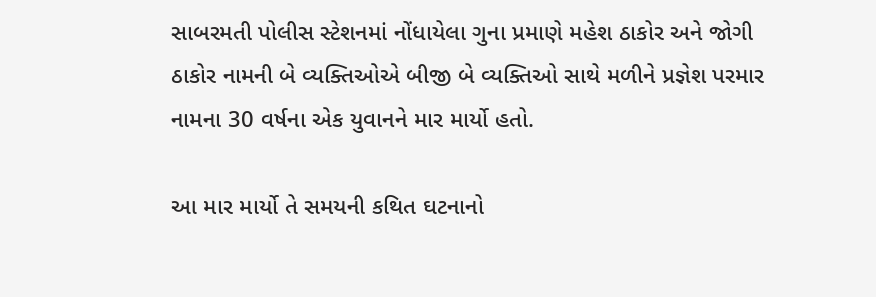સાબરમતી પોલીસ સ્ટેશનમાં નોંધાયેલા ગુના પ્રમાણે મહેશ ઠાકોર અને જોગી ઠાકોર નામની બે વ્યક્તિઓએ બીજી બે વ્યક્તિઓ સાથે મળીને પ્રજ્ઞેશ પરમાર નામના 30 વર્ષના એક યુવાનને માર માર્યો હતો.

આ માર માર્યો તે સમયની કથિત ઘટનાનો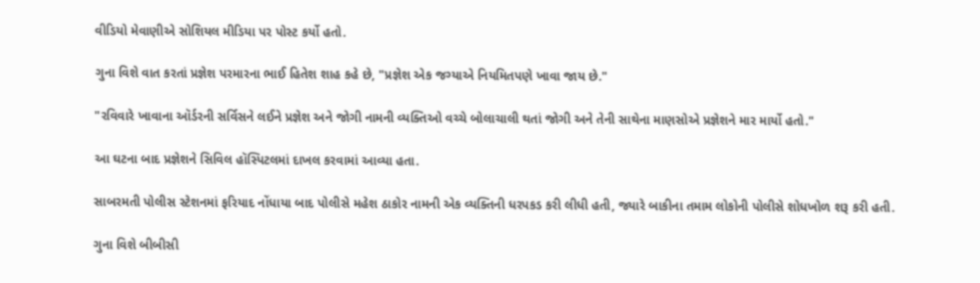વીડિયો મેવાણીએ સોશિયલ મીડિયા પર પોસ્ટ કર્યો હતો.

ગુના વિશે વાત કરતાં પ્રજ્ઞેશ પરમારના ભાઈ હિતેશ શાહ કહે છે, "પ્રજ્ઞેશ એક જગ્યાએ નિયમિતપણે ખાવા જાય છે."

"રવિવારે ખાવાના ઑર્ડરની સર્વિસને લઈને પ્રજ્ઞેશ અને જોગી નામની વ્યક્તિઓ વચ્ચે બોલાચાલી થતાં જોગી અને તેની સાથેના માણસોએ પ્રજ્ઞેશને માર માર્યો હતો."

આ ઘટના બાદ પ્રજ્ઞેશને સિવિલ હૉસ્પિટલમાં દાખલ કરવામાં આવ્યા હતા.

સાબરમતી પોલીસ સ્ટેશનમાં ફરિયાદ નોંધાયા બાદ પોલીસે મહેશ ઠાકોર નામની એક વ્યક્તિની ધરપકડ કરી લીધી હતી, જ્યારે બાકીના તમામ લોકોની પોલીસે શોધખોળ શરૂ કરી હતી.

ગુના વિશે બીબીસી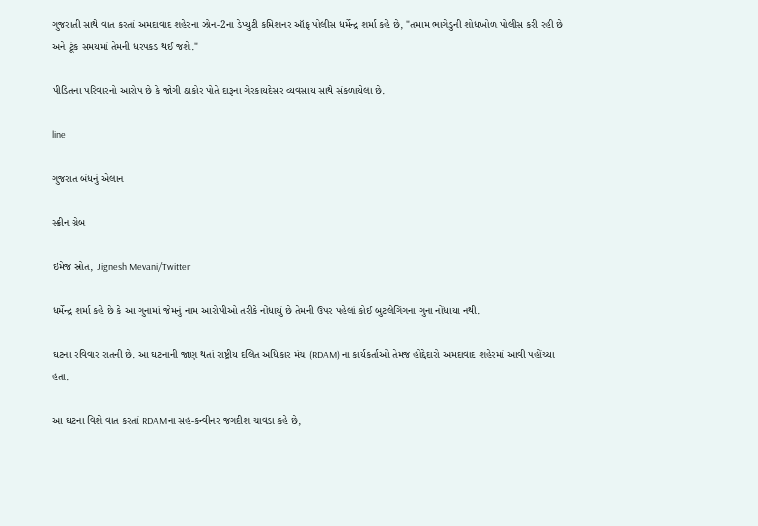ગુજરાતી સાથે વાત કરતાં અમદાવાદ શહેરના ઝોન-2ના ડેપ્યુટી કમિશનર ઑફ પોલીસ ધર્મેન્દ્ર શર્મા કહે છે, "તમામ ભાગેડુની શોધખોળ પોલીસ કરી રહી છે અને ટૂંક સમયમાં તેમની ધરપકડ થઈ જશે."

પીડિતના પરિવારનો આરોપ છે કે જોગી ઠાકોર પોતે દારૂના ગેરકાયદેસર વ્યવસાય સાથે સંકળાયેલા છે.

line

ગુજરાત બંધનું એલાન

સ્ક્રીન ગ્રેબ

ઇમેજ સ્રોત, Jignesh Mevani/Twitter

ધર્મેન્દ્ર શર્મા કહે છે કે આ ગુનામાં જેમનું નામ આરોપીઓ તરીકે નોંધાયું છે તેમની ઉપર પહેલાં કોઈ બુટલેગિંગના ગુના નોંધાયા નથી.

ઘટના રવિવાર રાતની છે. આ ઘટનાની જાણ થતાં રાષ્ટ્રીય દલિત અધિકાર મંચ (RDAM) ના કાર્યકર્તાઓ તેમજ હોદ્દેદારો અમદાવાદ શહેરમાં આવી પહોંચ્યા હતા.

આ ઘટના વિશે વાત કરતાં RDAMના સહ-કન્વીનર જગદીશ ચાવડા કહે છે,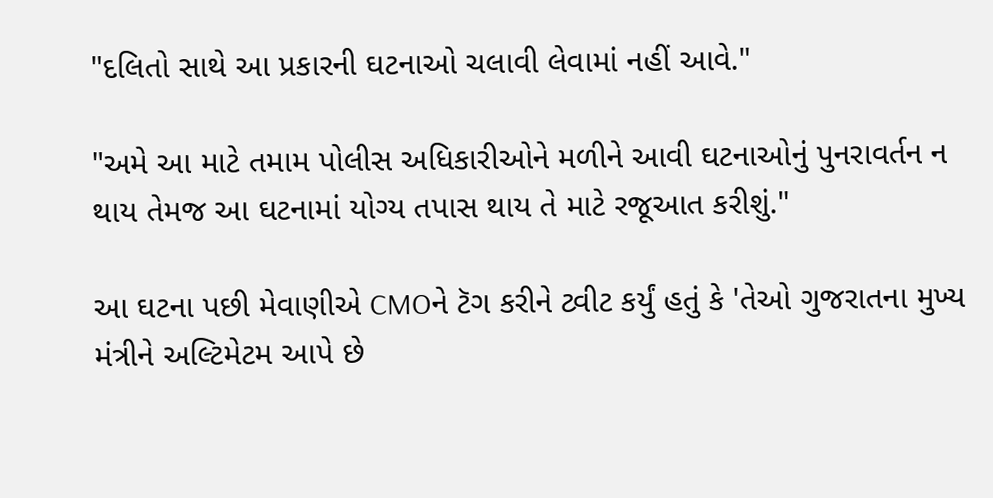"દલિતો સાથે આ પ્રકારની ઘટનાઓ ચલાવી લેવામાં નહીં આવે."

"અમે આ માટે તમામ પોલીસ અધિકારીઓને મળીને આવી ઘટનાઓનું પુનરાવર્તન ન થાય તેમજ આ ઘટનામાં યોગ્ય તપાસ થાય તે માટે રજૂઆત કરીશું."

આ ઘટના પછી મેવાણીએ CMOને ટૅગ કરીને ટ્વીટ કર્યું હતું કે 'તેઓ ગુજરાતના મુખ્ય મંત્રીને અલ્ટિમેટમ આપે છે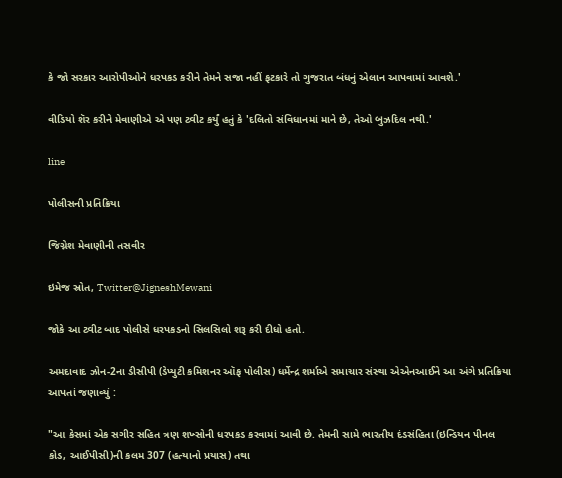કે જો સરકાર આરોપીઓને ધરપકડ કરીને તેમને સજા નહીં ફટકારે તો ગુજરાત બંધનું એલાન આપવામાં આવશે.'

વીડિયો શૅર કરીને મેવાણીએ એ પણ ટ્વીટ કર્યું હતું કે 'દલિતો સંવિધાનમાં માને છે, તેઓ બુઝદિલ નથી.'

line

પોલીસની પ્રતિક્રિયા

જિગ્નેશ મેવાણીની તસવીર

ઇમેજ સ્રોત, Twitter@JigneshMewani

જોકે આ ટ્વીટ બાદ પોલીસે ધરપકડનો સિલસિલો શરૂ કરી દીધો હતો.

અમદાવાદ ઝોન-2ના ડીસીપી (ડેપ્યુટી કમિશનર ઑફ પોલીસ) ધર્મેન્દ્ર શર્માએ સમાચાર સંસ્થા એએનઆઈને આ અંગે પ્રતિક્રિયા આપતાં જણાવ્યું :

"આ કેસમાં એક સગીર સહિત ત્રણ શખ્સોની ધરપકડ કરવામાં આવી છે. તેમની સામે ભારતીય દંડસંહિતા (ઇન્ડિયન પીનલ કોડ, આઈપીસી)ની કલમ 307 (હત્યાનો પ્રયાસ) તથા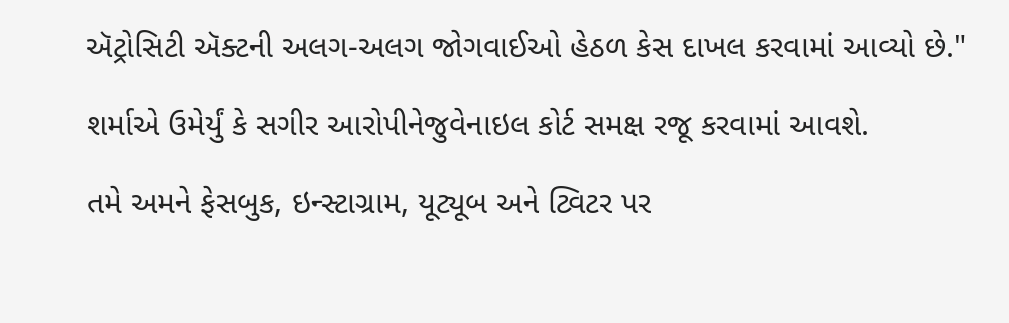ઍટ્રોસિટી ઍક્ટની અલગ-અલગ જોગવાઈઓ હેઠળ કેસ દાખલ કરવામાં આવ્યો છે."

શર્માએ ઉમેર્યું કે સગીર આરોપીનેજુવેનાઇલ કોર્ટ સમક્ષ રજૂ કરવામાં આવશે.

તમે અમને ફેસબુક, ઇન્સ્ટાગ્રામ, યૂટ્યૂબ અને ટ્વિટર પર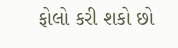ફોલો કરી શકો છો